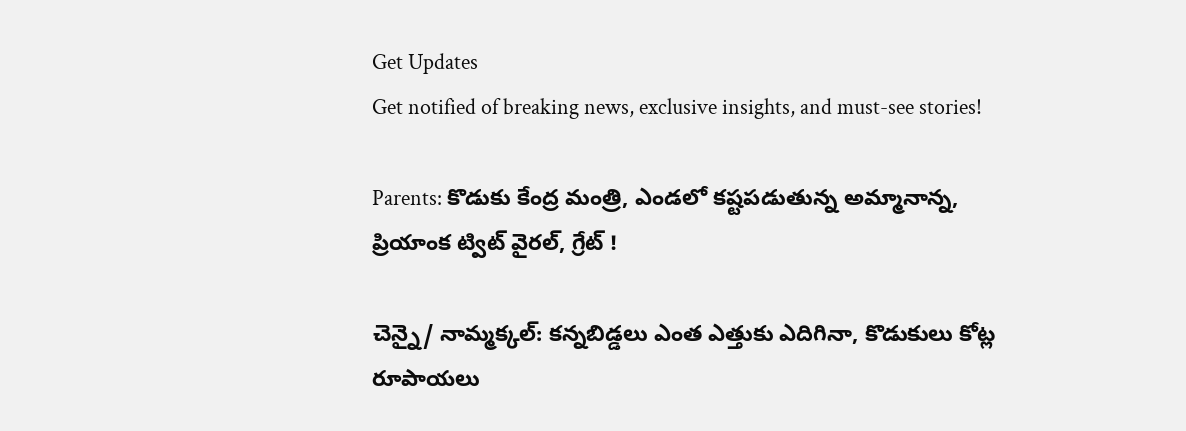Get Updates
Get notified of breaking news, exclusive insights, and must-see stories!

Parents: కొడుకు కేంద్ర మంత్రి, ఎండలో కష్టపడుతున్న అమ్మానాన్న, ప్రియాంక ట్విట్ వైరల్, గ్రేట్ !

చెన్నై/ నామ్మక్కల్: కన్నబిడ్డలు ఎంత ఎత్తుకు ఎదిగినా, కొడుకులు కోట్ల రూపాయలు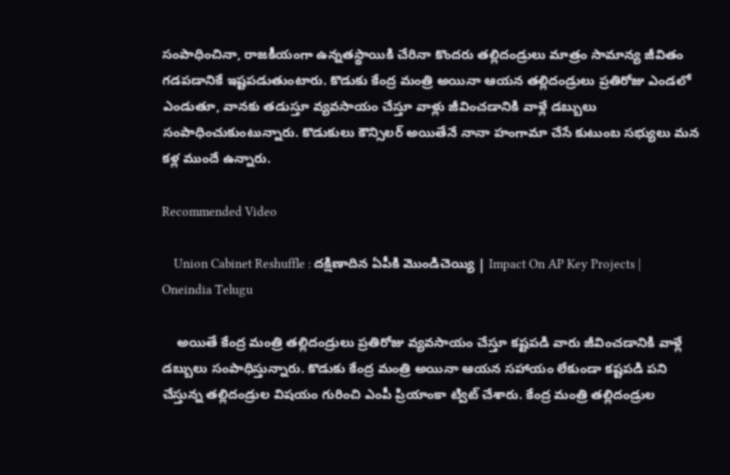సంపాధించినా, రాజకీయంగా ఉన్నతస్థాయికి చేరినా కొందరు తల్లిదండ్రులు మాత్రం సామాన్య జీవితం గడపడానికే ఇష్టపడుతుంటారు. కొడుకు కేంద్ర మంత్రి అయినా ఆయన తల్లిదండ్రులు ప్రతిరోజు ఎండలో ఎండుతూ, వానకు తడుస్తూ వ్యవసాయం చేస్తూ వాళ్లు జీవించడానికి వాళ్లే డబ్బులు సంపాధించుకుంటున్నారు. కొడుకులు కౌన్సిలర్ అయితేనే నానా హంగామా చేసే కుటుంబ సభ్యులు మన కళ్ల ముందే ఉన్నారు.

Recommended Video

    Union Cabinet Reshuffle : దక్షిణాదిన ఏపీకి మొండిచెయ్యి | Impact On AP Key Projects | Oneindia Telugu

    అయితే కేంద్ర మంత్రి తల్లిదండ్రులు ప్రతిరోజు వ్యవసాయం చేస్తూ కష్టపడి వారు జీవించడానికి వాళ్లే డబ్బులు సంపాధిస్తున్నారు. కొడుకు కేంద్ర మంత్రి అయినా ఆయన సహాయం లేకుండా కష్టపడి పని చేస్తున్న తల్లిదండ్రుల విషయం గురించి ఎంపీ ప్రియాంకా ట్విట్ చేశారు. కేంద్ర మంత్రి తల్లిదండ్రుల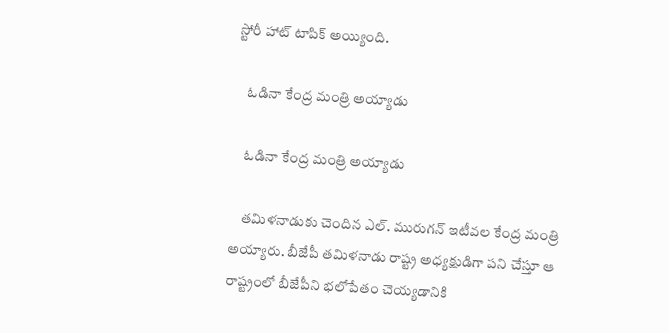స్టోరీ హాట్ టాపిక్ అయ్యింది.

    ఓడినా కేంద్ర మంత్రి అయ్యాడు

    ఓడినా కేంద్ర మంత్రి అయ్యాడు

    తమిళనాడుకు చెందిన ఎల్. మురుగన్ ఇటీవల కేంద్ర మంత్రి అయ్యారు. బీజేపీ తమిళనాడు రాష్ట్ర అధ్యక్షుడిగా పని చేస్తూ ఆ రాష్ట్రంలో బీజేపీని భలోపేతం చెయ్యడానికి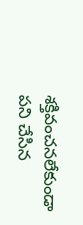శక్తివంచనలేకుండా పని చేసిన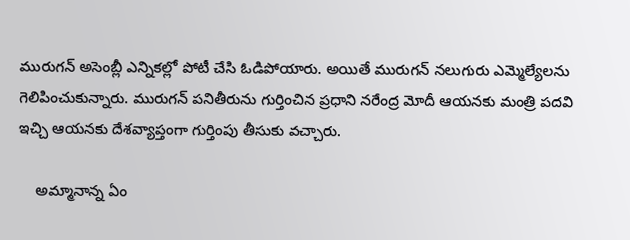మురుగన్ అసెంబ్లీ ఎన్నికల్లో పోటీ చేసి ఓడిపోయారు. అయితే మురుగన్ నలుగురు ఎమ్మెల్యేలను గెలిపించుకున్నారు. మురుగన్ పనితీరును గుర్తించిన ప్రధాని నరేంద్ర మోదీ ఆయనకు మంత్రి పదవి ఇచ్చి ఆయనకు దేశవ్యాప్తంగా గుర్తింపు తీసుకు వచ్చారు.

    అమ్మానాన్న ఏం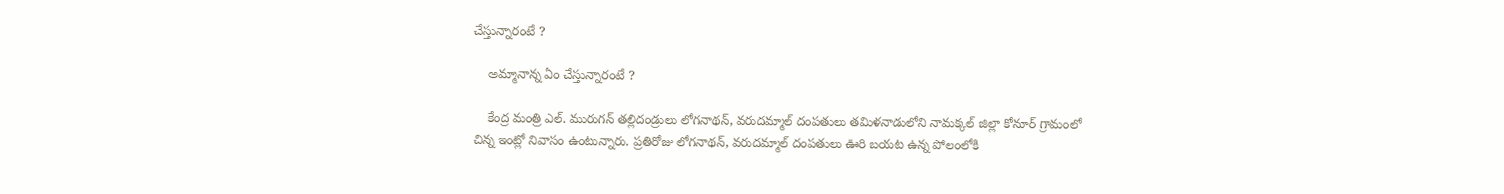చేస్తున్నారంటే ?

    అమ్మానాన్న ఏం చేస్తున్నారంటే ?

    కేంద్ర మంత్రి ఎల్. మురుగన్ తల్లిదండ్రులు లోగనాథన్, వరుదమ్మాల్ దంపతులు తమిళనాడులోని నామక్కల్ జిల్లా కోనూర్ గ్రామంలో చిన్న ఇంట్లో నివాసం ఉంటున్నారు. ప్రతిరోజు లోగనాథన్, వరుదమ్మాల్ దంపతులు ఊరి బయట ఉన్న పోలంలోకి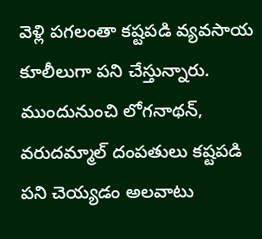వెళ్లి పగలంతా కష్టపడి వ్యవసాయ కూలీలుగా పని చేస్తున్నారు. ముందునుంచి లోగనాథన్, వరుదమ్మాల్ దంపతులు కష్టపడి పని చెయ్యడం అలవాటు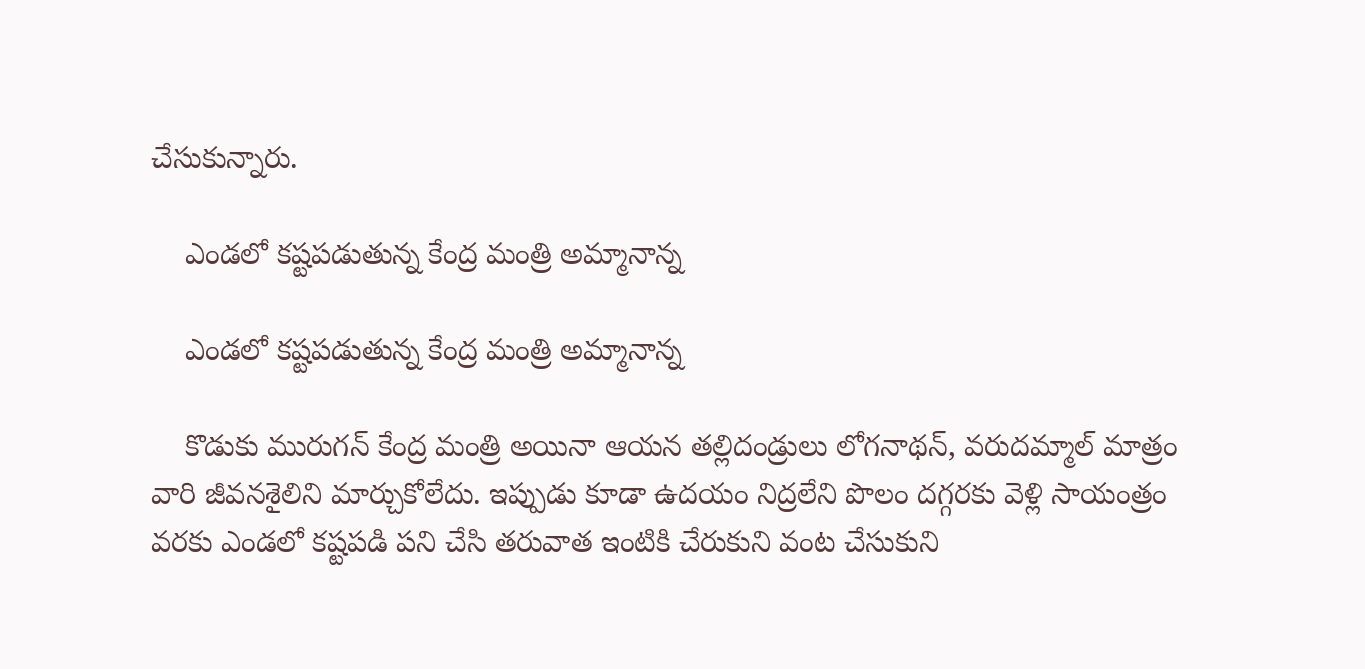చేసుకున్నారు.

    ఎండలో కష్టపడుతున్న కేంద్ర మంత్రి అమ్మానాన్న

    ఎండలో కష్టపడుతున్న కేంద్ర మంత్రి అమ్మానాన్న

    కొడుకు మురుగన్ కేంద్ర మంత్రి అయినా ఆయన తల్లిదండ్రులు లోగనాథన్, వరుదమ్మాల్ మాత్రం వారి జీవనశైలిని మార్చుకోలేదు. ఇప్పుడు కూడా ఉదయం నిద్రలేని పొలం దగ్గరకు వెళ్లి సాయంత్రం వరకు ఎండలో కష్టపడి పని చేసి తరువాత ఇంటికి చేరుకుని వంట చేసుకుని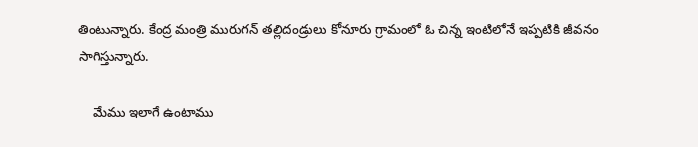తింటున్నారు. కేంద్ర మంత్రి మురుగన్ తల్లిదండ్రులు కోనూరు గ్రామంలో ఓ చిన్న ఇంటిలోనే ఇప్పటికి జీవనం సాగిస్తున్నారు.

    మేము ఇలాగే ఉంటాము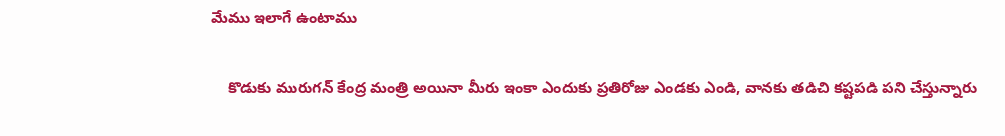మేము ఇలాగే ఉంటాము

    కొడుకు మురుగన్ కేంద్ర మంత్రి అయినా మీరు ఇంకా ఎందుకు ప్రతిరోజు ఎండకు ఎండి, వానకు తడిచి కష్టపడి పని చేస్తున్నారు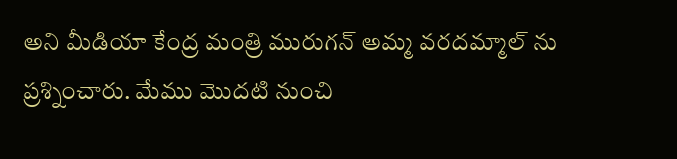అని మీడియా కేంద్ర మంత్రి మురుగన్ అమ్మ వరదమ్మాల్ ను ప్రశ్నించారు. మేము మొదటి నుంచి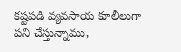కష్టపడి వ్యవసాయ కూలీలుగా పని చేస్తున్నాము,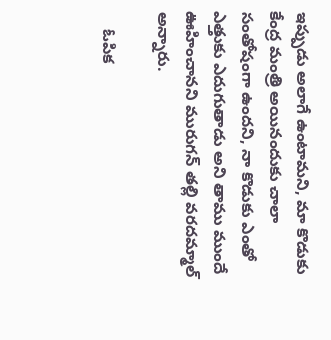ఇప్పుడు అలాగే ఉంటామని, మా కొడుకు కేంద్ర మంత్రి అయినందుకు చాలా సంతోషంగా ఉందని, నా కొడుకు ఎంతో ఎత్తుకు ఎదుగుతాడు అని తాము ముందే ఊహించానని మురుగన్ తల్లి వరదమ్మాల్ అన్నారు.

    ఓపిక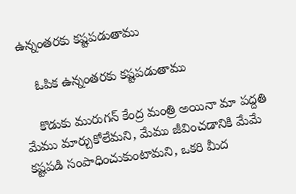ఉన్నంతరకు కష్టపడుతాము

    ఓపిక ఉన్నంతరకు కష్టపడుతాము

    కొడుకు మురుగన్ కేంద్ర మంత్రి అయినా మా పద్దతి మేము మార్చుకోలేమని, మేము జీవించడానికి మేమే కష్టపడి సంపాధించుకుంటామని, ఒకరి మీద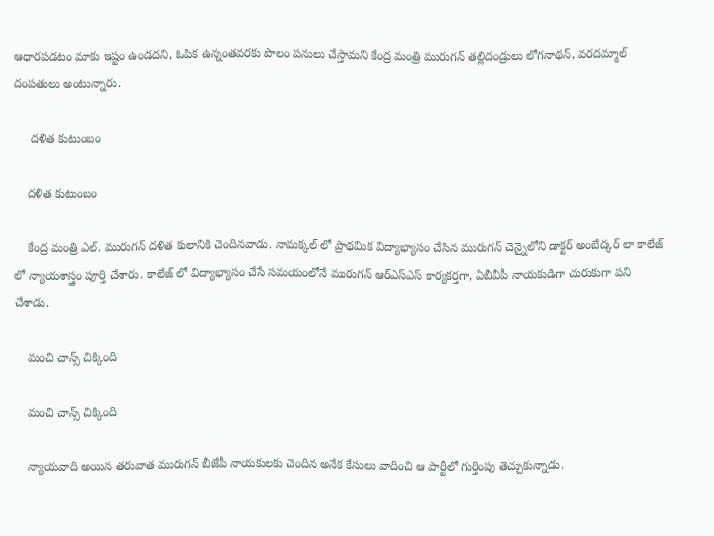ఆధారపడటం మాకు ఇష్టం ఉండదని, ఓపిక ఉన్నంతవరకు పొలం పనులు చేస్తామని కేంద్ర మంత్రి మురుగన్ తల్లిదండ్రులు లోగనాథన్, వరదమ్మాల్ దంపతులు అంటున్నారు.

     దళిత కుటుంబం

    దళిత కుటుంబం

    కేంద్ర మంత్రి ఎల్. మురుగన్ దళిత కులానికి చెందినవాడు. నామక్కల్ లో ప్రాథమిక విద్యాభ్యాసం చేసిన మురుగన్ చెన్నైలోని డాక్టర్ అంబేద్కర్ లా కాలేజ్ లో న్యాయశాస్త్రం పూర్తి చేశారు. కాలేజ్ లో విద్యాభ్యాసం చేసే సమయంలోనే మురుగన్ ఆర్ఎస్ఎస్ కార్యకర్తగా, ఏబీవీపీ నాయకుడిగా చురుకుగా పని చేశాడు.

    మంచి చాన్స్ చిక్కింది

    మంచి చాన్స్ చిక్కింది

    న్యాయవాది అయిన తరువాత మురుగన్ బీజేపీ నాయకులకు చెందిన అనేక కేసులు వాదించి ఆ పార్టీలో గుర్తింపు తెచ్చుకున్నాడు.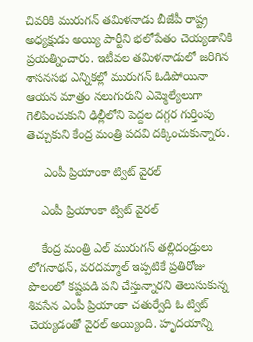చివరికి మురుగన్ తమిళనాడు బీజేపీ రాష్ట్ర అధ్యక్షుడు అయ్యి పార్టీని భలోపేతం చెయ్యడానికి ప్రయత్నించారు. ఇటీవల తమిళనాడులో జరిగిన శాసనసభ ఎన్నికల్లో మురుగన్ ఓడిపోయినా ఆయన మాత్రం నలుగురుని ఎమ్మెల్యేలుగా గెలిపించుకుని ఢిల్లీలోని పెద్దల దగ్గర గుర్తింపు తెచ్చుకుని కేంద్ర మంత్రి పదవి దక్కించుకున్నారు.

     ఎంపీ ప్రియాంకా ట్విట్ వైరల్

    ఎంపీ ప్రియాంకా ట్విట్ వైరల్

    కేంద్ర మంత్రి ఎల్ మురుగన్ తల్లిదండ్రులు లోగనాథన్, వరదమ్మాల్ ఇప్పటికే ప్రతిరోజు పొలంలో కష్టపడి పని చేస్తున్నారని తెలుసుకున్న శివసేన ఎంపీ ప్రియాంకా చతుర్వేది ఓ ట్విట్ చెయ్యడంతో వైరల్ అయ్యింది. హృదయాన్ని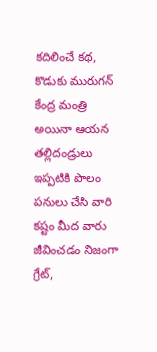కదిలించే కథ, కొడుకు మురుగన్ కేంద్ర మంత్రి అయినా ఆయన తల్లిదండ్రులు ఇప్పటికి పొలం పనులు చేసి వారి కష్టం మీద వారు జీవించడం నిజంగా గ్రేట్,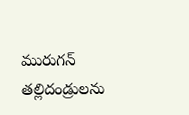మురుగన్ తల్లిదండ్రులను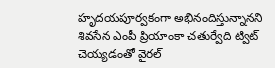హృదయపూర్వకంగా అభినందిస్తున్నానని శివసేన ఎంపీ ప్రియాంకా చతుర్వేది ట్విట్ చెయ్యడంతో వైరల్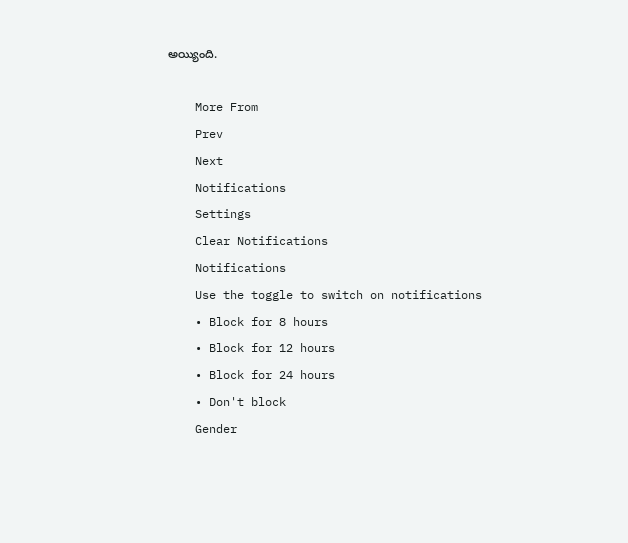అయ్యింది.

    More From
    Prev
    Next
    Notifications
    Settings
    Clear Notifications
    Notifications
    Use the toggle to switch on notifications
    • Block for 8 hours
    • Block for 12 hours
    • Block for 24 hours
    • Don't block
    Gender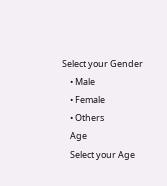Select your Gender
    • Male
    • Female
    • Others
    Age
    Select your Age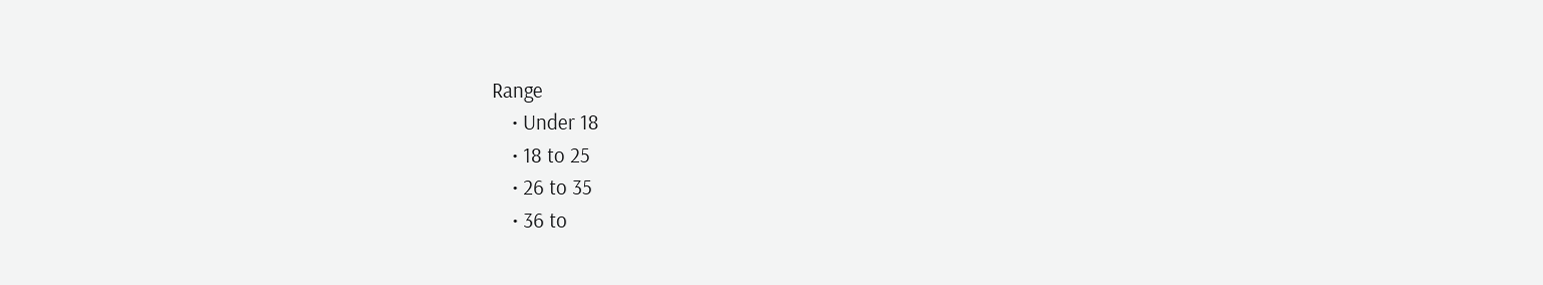Range
    • Under 18
    • 18 to 25
    • 26 to 35
    • 36 to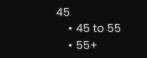45
    • 45 to 55
    • 55+